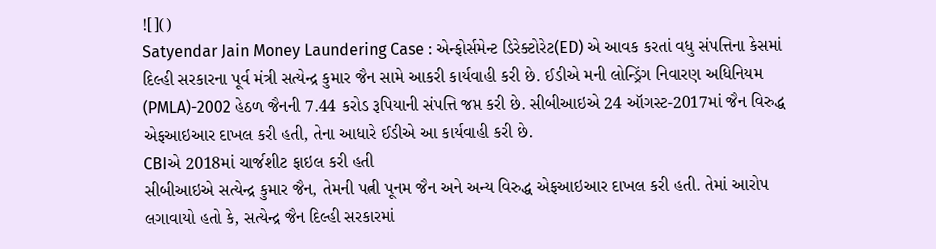![]()
Satyendar Jain Money Laundering Case : એન્ફોર્સમેન્ટ ડિરેક્ટોરેટ(ED) એ આવક કરતાં વધુ સંપત્તિના કેસમાં દિલ્હી સરકારના પૂર્વ મંત્રી સત્યેન્દ્ર કુમાર જૈન સામે આકરી કાર્યવાહી કરી છે. ઈડીએ મની લોન્ડ્રિંગ નિવારણ અધિનિયમ (PMLA)-2002 હેઠળ જૈનની 7.44 કરોડ રૂપિયાની સંપત્તિ જપ્ત કરી છે. સીબીઆઇએ 24 ઑગસ્ટ-2017માં જૈન વિરુદ્ધ એફઆઇઆર દાખલ કરી હતી, તેના આધારે ઈડીએ આ કાર્યવાહી કરી છે.
CBIએ 2018માં ચાર્જશીટ ફાઇલ કરી હતી
સીબીઆઇએ સત્યેન્દ્ર કુમાર જૈન, તેમની પત્ની પૂનમ જૈન અને અન્ય વિરુદ્ધ એફઆઇઆર દાખલ કરી હતી. તેમાં આરોપ લગાવાયો હતો કે, સત્યેન્દ્ર જૈન દિલ્હી સરકારમાં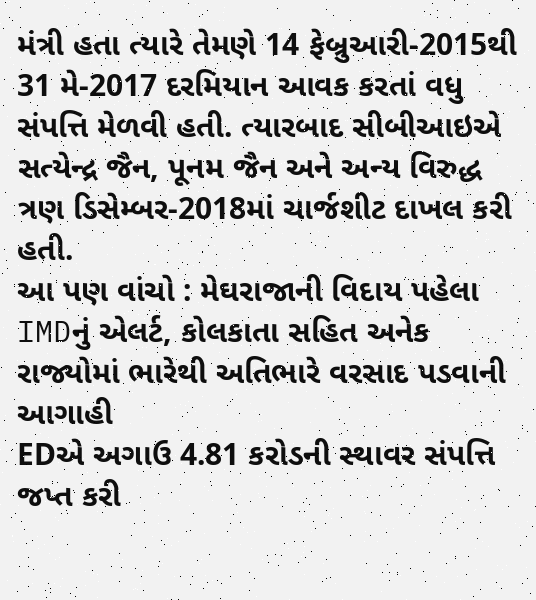મંત્રી હતા ત્યારે તેમણે 14 ફેબ્રુઆરી-2015થી 31 મે-2017 દરમિયાન આવક કરતાં વધુ સંપત્તિ મેળવી હતી. ત્યારબાદ સીબીઆઇએ સત્યેન્દ્ર જૈન, પૂનમ જૈન અને અન્ય વિરુદ્ધ ત્રણ ડિસેમ્બર-2018માં ચાર્જશીટ દાખલ કરી હતી.
આ પણ વાંચો : મેઘરાજાની વિદાય પહેલા IMDનું એલર્ટ, કોલકાતા સહિત અનેક રાજ્યોમાં ભારેથી અતિભારે વરસાદ પડવાની આગાહી
EDએ અગાઉ 4.81 કરોડની સ્થાવર સંપત્તિ જપ્ત કરી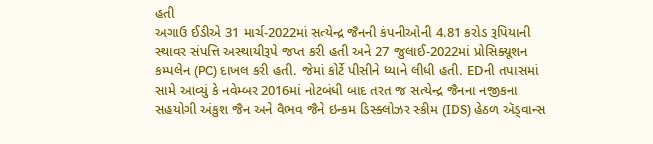હતી
અગાઉ ઈડીએ 31 માર્ચ-2022માં સત્યેન્દ્ર જૈનની કંપનીઓની 4.81 કરોડ રૂપિયાની સ્થાવર સંપત્તિ અસ્થાયીરૂપે જપ્ત કરી હતી અને 27 જુલાઈ-2022માં પ્રોસિક્યૂશન કમ્પલેન (PC) દાખલ કરી હતી. જેમાં કોર્ટે પીસીને ધ્યાને લીધી હતી. EDની તપાસમાં સામે આવ્યું કે નવેમ્બર 2016માં નોટબંધી બાદ તરત જ સત્યેન્દ્ર જૈનના નજીકના સહયોગી અંકુશ જૈન અને વૈભવ જૈને ઇન્કમ ડિસ્ક્લોઝર સ્કીમ (IDS) હેઠળ ઍડ્વાન્સ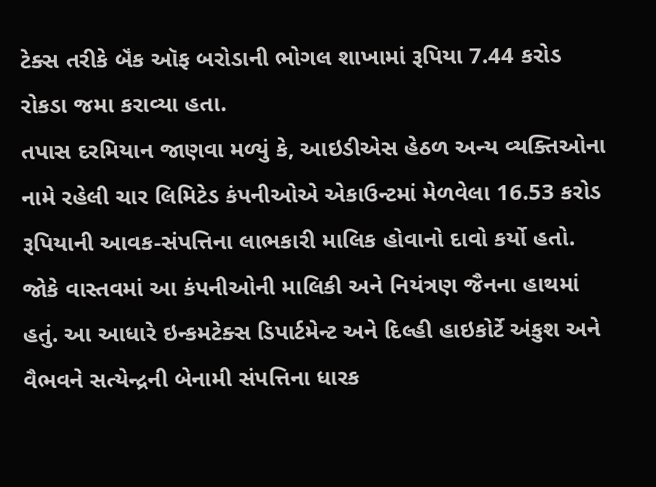ટેક્સ તરીકે બૅંક ઑફ બરોડાની ભોગલ શાખામાં રૂપિયા 7.44 કરોડ રોકડા જમા કરાવ્યા હતા.
તપાસ દરમિયાન જાણવા મળ્યું કે, આઇડીએસ હેઠળ અન્ય વ્યક્તિઓના નામે રહેલી ચાર લિમિટેડ કંપનીઓએ એકાઉન્ટમાં મેળવેલા 16.53 કરોડ રૂપિયાની આવક-સંપત્તિના લાભકારી માલિક હોવાનો દાવો કર્યો હતો. જોકે વાસ્તવમાં આ કંપનીઓની માલિકી અને નિયંત્રણ જૈનના હાથમાં હતું. આ આધારે ઇન્કમટેક્સ ડિપાર્ટમેન્ટ અને દિલ્હી હાઇકોર્ટે અંકુશ અને વૈભવને સત્યેન્દ્રની બેનામી સંપત્તિના ધારક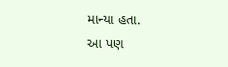માન્યા હતા.
આ પણ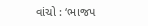વાંચો : ‘ભાજપ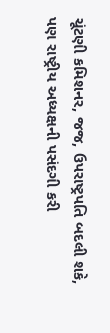ચૂંટણી કમિશનર, જજ, ઉપરાષ્ટ્રપતિ બદલી શકે, પણ રાષ્ટ્રીય અધ્યક્ષની પસંદગી કરી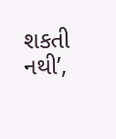શકતી નથી’,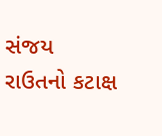સંજય રાઉતનો કટાક્ષ